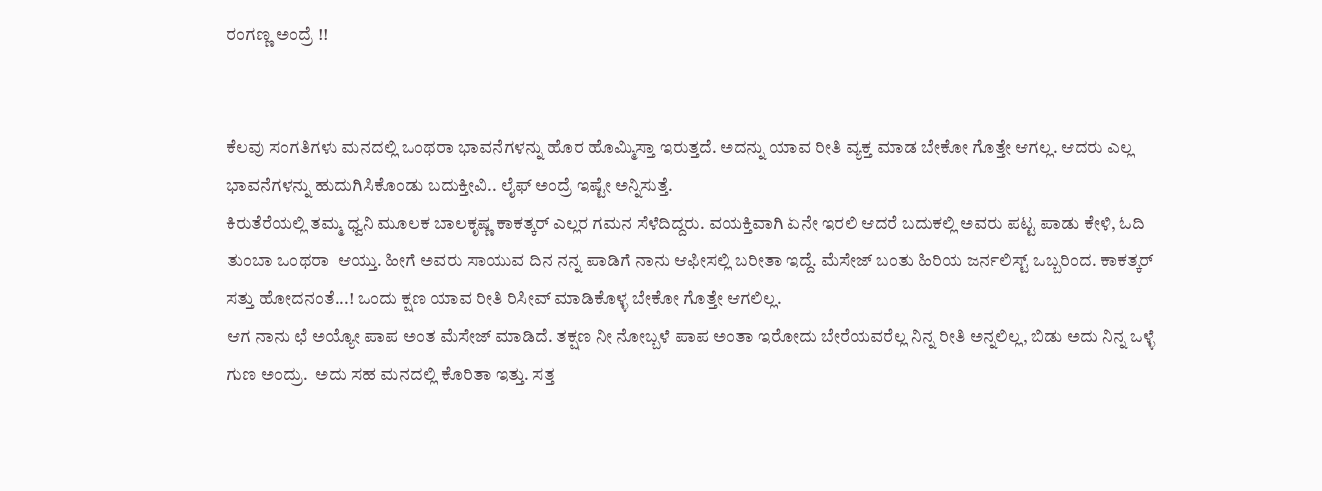ರಂಗಣ್ಣ ಅಂದ್ರೆ !!


ಕೆಲವು ಸಂಗತಿಗಳು ಮನದಲ್ಲಿ ಒಂಥರಾ ಭಾವನೆಗಳನ್ನು ಹೊರ ಹೊಮ್ಮಿಸ್ತಾ ಇರುತ್ತದೆ. ಅದನ್ನು ಯಾವ ರೀತಿ ವ್ಯಕ್ತ ಮಾಡ ಬೇಕೋ ಗೊತ್ತೇ ಆಗಲ್ಲ. ಆದರು ಎಲ್ಲ ಭಾವನೆಗಳನ್ನು ಹುದುಗಿಸಿಕೊಂಡು ಬದುಕ್ತೀವಿ.. ಲೈಫ್ ಅಂದ್ರೆ ಇಷ್ಟೇ ಅನ್ನಿಸುತ್ತೆ.
ಕಿರುತೆರೆಯಲ್ಲಿ ತಮ್ಮ ಧ್ವನಿ ಮೂಲಕ ಬಾಲಕೃಷ್ಣ ಕಾಕತ್ಕರ್ ಎಲ್ಲರ ಗಮನ ಸೆಳೆದಿದ್ದರು. ವಯಕ್ತಿವಾಗಿ ಏನೇ ಇರಲಿ ಆದರೆ ಬದುಕಲ್ಲಿ ಅವರು ಪಟ್ಟ ಪಾಡು ಕೇಳಿ, ಓದಿ ತುಂಬಾ ಒಂಥರಾ  ಆಯ್ತು. ಹೀಗೆ ಅವರು ಸಾಯುವ ದಿನ ನನ್ನ ಪಾಡಿಗೆ ನಾನು ಆಫೀಸಲ್ಲಿ ಬರೀತಾ ಇದ್ದೆ. ಮೆಸೇಜ್ ಬಂತು ಹಿರಿಯ ಜರ್ನಲಿಸ್ಟ್ ಒಬ್ಬರಿಂದ. ಕಾಕತ್ಕರ್ ಸತ್ತು ಹೋದನಂತೆ...! ಒಂದು ಕ್ಷಣ ಯಾವ ರೀತಿ ರಿಸೀವ್ ಮಾಡಿಕೊಳ್ಳ ಬೇಕೋ ಗೊತ್ತೇ ಆಗಲಿಲ್ಲ.
ಆಗ ನಾನು ಛೆ ಅಯ್ಯೋ ಪಾಪ ಅಂತ ಮೆಸೇಜ್ ಮಾಡಿದೆ. ತಕ್ಷಣ ನೀ ನೋಬ್ಬಳೆ ಪಾಪ ಅಂತಾ ಇರೋದು ಬೇರೆಯವರೆಲ್ಲ ನಿನ್ನ ರೀತಿ ಅನ್ನಲಿಲ್ಲ, ಬಿಡು ಅದು ನಿನ್ನ ಒಳ್ಳೆ ಗುಣ ಅಂದ್ರು.  ಅದು ಸಹ ಮನದಲ್ಲಿ ಕೊರಿತಾ ಇತ್ತು. ಸತ್ತ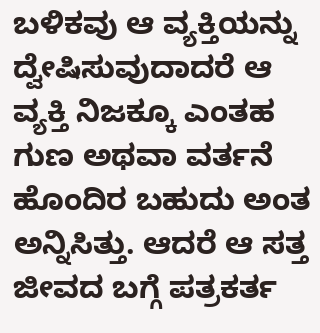ಬಳಿಕವು ಆ ವ್ಯಕ್ತಿಯನ್ನು ದ್ವೇಷಿಸುವುದಾದರೆ ಆ ವ್ಯಕ್ತಿ ನಿಜಕ್ಕೂ ಎಂತಹ ಗುಣ ಅಥವಾ ವರ್ತನೆ ಹೊಂದಿರ ಬಹುದು ಅಂತ ಅನ್ನಿಸಿತ್ತು. ಆದರೆ ಆ ಸತ್ತ ಜೀವದ ಬಗ್ಗೆ ಪತ್ರಕರ್ತ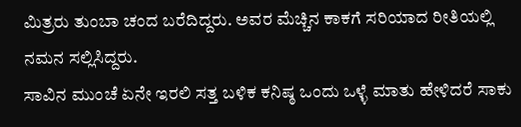ಮಿತ್ರರು ತುಂಬಾ ಚಂದ ಬರೆದಿದ್ದರು. ಅವರ ಮೆಚ್ಚಿನ ಕಾಕಗೆ ಸರಿಯಾದ ರೀತಿಯಲ್ಲಿ ನಮನ ಸಲ್ಲಿಸಿದ್ದರು.
ಸಾವಿನ ಮುಂಚೆ ಏನೇ ಇರಲಿ ಸತ್ತ ಬಳಿಕ ಕನಿಷ್ಠ ಒಂದು ಒಳ್ಳೆ ಮಾತು ಹೇಳಿದರೆ ಸಾಕು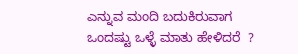ಎನ್ನುವ ಮಂದಿ ಬದುಕಿರುವಾಗ ಒಂದಷ್ಟು ಒಳ್ಳೆ ಮಾತು ಹೇಳಿದರೆ  ?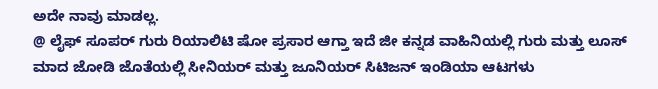ಅದೇ ನಾವು ಮಾಡಲ್ಲ.
@ ಲೈಫ್ ಸೂಪರ್ ಗುರು ರಿಯಾಲಿಟಿ ಷೋ ಪ್ರಸಾರ ಆಗ್ತಾ ಇದೆ ಜೀ ಕನ್ನಡ ವಾಹಿನಿಯಲ್ಲಿ ಗುರು ಮತ್ತು ಲೂಸ್ ಮಾದ ಜೋಡಿ ಜೊತೆಯಲ್ಲಿ ಸೀನಿಯರ್ ಮತ್ತು ಜೂನಿಯರ್ ಸಿಟಿಜನ್ ಇಂಡಿಯಾ ಆಟಗಳು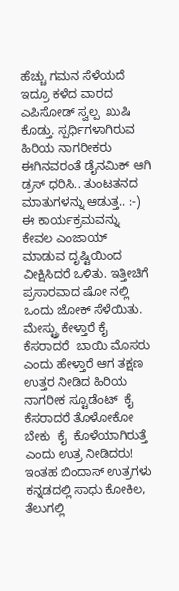ಹೆಚ್ಚು ಗಮನ ಸೆಳೆಯದೆ ಇದ್ರೂ ಕಳೆದ ವಾರದ  ಎಪಿಸೋಡ್ ಸ್ವಲ್ಪ  ಖುಷಿ ಕೊಡ್ತು. ಸ್ಪರ್ಧಿಗಳಾಗಿರುವ ಹಿರಿಯ ನಾಗರೀಕರು ಈಗಿನವರಂತೆ ಡೈನಮಿಕ್ ಆಗಿ ಡ್ರಸ್ ಧರಿಸಿ.. ತುಂಟತನದ ಮಾತುಗಳನ್ನು ಆಡುತ್ತ.. :-)
ಈ ಕಾರ್ಯಕ್ರಮವನ್ನು ಕೇವಲ ಎಂಜಾಯ್ ಮಾಡುವ ದೃಷ್ಟಿಯಿಂದ ವೀಕ್ಷಿಸಿದರೆ ಒಳಿತು. ಇತ್ತೀಚಿಗೆ ಪ್ರಸಾರವಾದ ಷೋ ನಲ್ಲಿ ಒಂದು ಜೋಕ್ ಸೆಳೆಯಿತು. ಮೇಸ್ಟ್ರು ಕೇಳ್ತಾರೆ ಕೈ ಕೆಸರಾದರೆ  ಬಾಯಿ ಮೊಸರು ಎಂದು ಹೇಳ್ತಾರೆ ಆಗ ತಕ್ಷಣ ಉತ್ತರ ನೀಡಿದ ಹಿರಿಯ ನಾಗರೀಕ ಸ್ಟೂಡೆಂಟ್  ಕೈ ಕೆಸರಾದರೆ ತೊಳೋಕೋ ಬೇಕು  ಕೈ  ಕೊಳೆಯಾಗಿರುತ್ತೆ ಎಂದು ಉತ್ರ ನೀಡಿದರು!
ಇಂತಹ ಬಿಂದಾಸ್ ಉತ್ರಗಳು ಕನ್ನಡದಲ್ಲಿ ಸಾಧು ಕೋಕಿಲ, ತೆಲುಗಲ್ಲಿ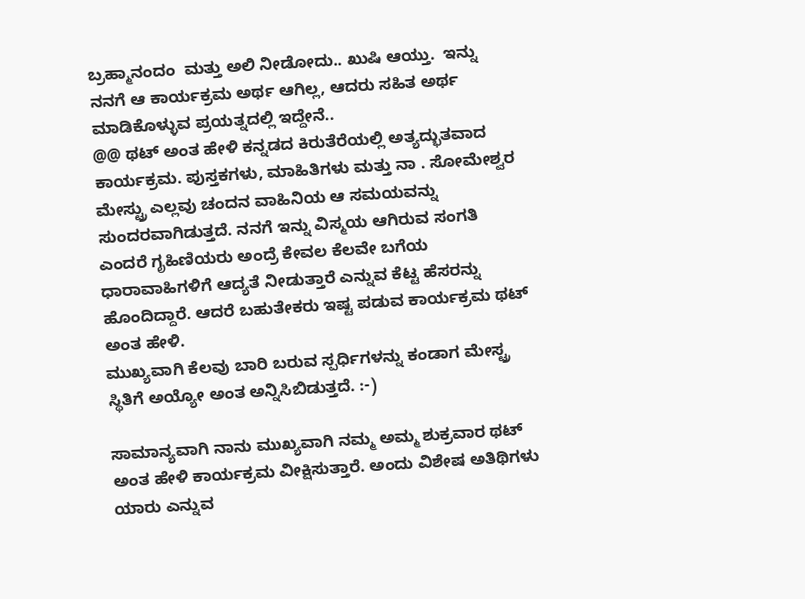ಬ್ರಹ್ಮಾನಂದಂ  ಮತ್ತು ಅಲಿ ನೀಡೋದು.. ಖುಷಿ ಆಯ್ತು.  ಇನ್ನು ನನಗೆ ಆ ಕಾರ್ಯಕ್ರಮ ಅರ್ಥ ಆಗಿಲ್ಲ, ಆದರು ಸಹಿತ ಅರ್ಥ ಮಾಡಿಕೊಳ್ಳುವ ಪ್ರಯತ್ನದಲ್ಲಿ ಇದ್ದೇನೆ..
@@ ಥಟ್ ಅಂತ ಹೇಳಿ ಕನ್ನಡದ ಕಿರುತೆರೆಯಲ್ಲಿ ಅತ್ಯದ್ಭುತವಾದ ಕಾರ್ಯಕ್ರಮ. ಪುಸ್ತಕಗಳು, ಮಾಹಿತಿಗಳು ಮತ್ತು ನಾ . ಸೋಮೇಶ್ವರ ಮೇಸ್ಟ್ರು ಎಲ್ಲವು ಚಂದನ ವಾಹಿನಿಯ ಆ ಸಮಯವನ್ನು ಸುಂದರವಾಗಿಡುತ್ತದೆ. ನನಗೆ ಇನ್ನು ವಿಸ್ಮಯ ಆಗಿರುವ ಸಂಗತಿ ಎಂದರೆ ಗೃಹಿಣಿಯರು ಅಂದ್ರೆ ಕೇವಲ ಕೆಲವೇ ಬಗೆಯ ಧಾರಾವಾಹಿಗಳಿಗೆ ಆದ್ಯತೆ ನೀಡುತ್ತಾರೆ ಎನ್ನುವ ಕೆಟ್ಟ ಹೆಸರನ್ನು ಹೊಂದಿದ್ದಾರೆ. ಆದರೆ ಬಹುತೇಕರು ಇಷ್ಟ ಪಡುವ ಕಾರ್ಯಕ್ರಮ ಥಟ್ ಅಂತ ಹೇಳಿ.
ಮುಖ್ಯವಾಗಿ ಕೆಲವು ಬಾರಿ ಬರುವ ಸ್ಪರ್ಧಿಗಳನ್ನು ಕಂಡಾಗ ಮೇಸ್ಟ್ರ ಸ್ಥಿತಿಗೆ ಅಯ್ಯೋ ಅಂತ ಅನ್ನಿಸಿಬಿಡುತ್ತದೆ. :-)

ಸಾಮಾನ್ಯವಾಗಿ ನಾನು ಮುಖ್ಯವಾಗಿ ನಮ್ಮ ಅಮ್ಮ ಶುಕ್ರವಾರ ಥಟ್ ಅಂತ ಹೇಳಿ ಕಾರ್ಯಕ್ರಮ ವೀಕ್ಷಿಸುತ್ತಾರೆ. ಅಂದು ವಿಶೇಷ ಅತಿಥಿಗಳು   ಯಾರು ಎನ್ನುವ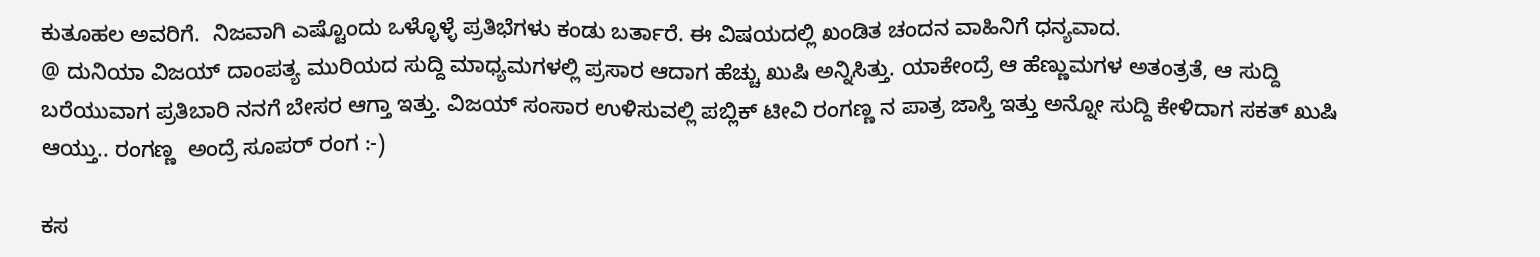ಕುತೂಹಲ ಅವರಿಗೆ.  ನಿಜವಾಗಿ ಎಷ್ಟೊಂದು ಒಳ್ಳೊಳ್ಳೆ ಪ್ರತಿಭೆಗಳು ಕಂಡು ಬರ್ತಾರೆ. ಈ ವಿಷಯದಲ್ಲಿ ಖಂಡಿತ ಚಂದನ ವಾಹಿನಿಗೆ ಧನ್ಯವಾದ.
@ ದುನಿಯಾ ವಿಜಯ್ ದಾಂಪತ್ಯ ಮುರಿಯದ ಸುದ್ದಿ ಮಾಧ್ಯಮಗಳಲ್ಲಿ ಪ್ರಸಾರ ಆದಾಗ ಹೆಚ್ಚು ಖುಷಿ ಅನ್ನಿಸಿತ್ತು. ಯಾಕೇಂದ್ರೆ ಆ ಹೆಣ್ಣುಮಗಳ ಅತಂತ್ರತೆ, ಆ ಸುದ್ದಿ ಬರೆಯುವಾಗ ಪ್ರತಿಬಾರಿ ನನಗೆ ಬೇಸರ ಆಗ್ತಾ ಇತ್ತು. ವಿಜಯ್ ಸಂಸಾರ ಉಳಿಸುವಲ್ಲಿ ಪಬ್ಲಿಕ್ ಟೀವಿ ರಂಗಣ್ಣ ನ ಪಾತ್ರ ಜಾಸ್ತಿ ಇತ್ತು ಅನ್ನೋ ಸುದ್ದಿ ಕೇಳಿದಾಗ ಸಕತ್ ಖುಷಿ ಆಯ್ತು.. ರಂಗಣ್ಣ  ಅಂದ್ರೆ ಸೂಪರ್ ರಂಗ :-)

ಕಸ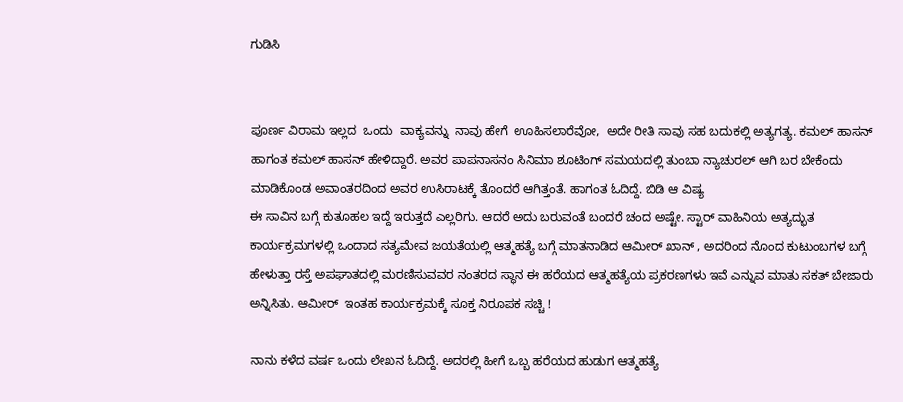ಗುಡಿಸಿ


ಪೂರ್ಣ ವಿರಾಮ ಇಲ್ಲದ  ಒಂದು  ವಾಕ್ಯವನ್ನು  ನಾವು ಹೇಗೆ  ಊಹಿಸಲಾರೆವೋ,  ಅದೇ ರೀತಿ ಸಾವು ಸಹ ಬದುಕಲ್ಲಿ ಅತ್ಯಗತ್ಯ. ಕಮಲ್ ಹಾಸನ್ ಹಾಗಂತ ಕಮಲ್ ಹಾಸನ್ ಹೇಳಿದ್ದಾರೆ. ಅವರ ಪಾಪನಾಸನಂ ಸಿನಿಮಾ ಶೂಟಿಂಗ್ ಸಮಯದಲ್ಲಿ ತುಂಬಾ ನ್ಯಾಚುರಲ್ ಆಗಿ ಬರ ಬೇಕೆಂದು ಮಾಡಿಕೊಂಡ ಅವಾಂತರದಿಂದ ಅವರ ಉಸಿರಾಟಕ್ಕೆ ತೊಂದರೆ ಆಗಿತ್ತಂತೆ. ಹಾಗಂತ ಓದಿದ್ದೆ. ಬಿಡಿ ಆ ವಿಷ್ಯ
ಈ ಸಾವಿನ ಬಗ್ಗೆ ಕುತೂಹಲ ಇದ್ದೆ ಇರುತ್ತದೆ ಎಲ್ಲರಿಗು. ಆದರೆ ಅದು ಬರುವಂತೆ ಬಂದರೆ ಚಂದ ಅಷ್ಟೇ. ಸ್ಟಾರ್ ವಾಹಿನಿಯ ಅತ್ಯದ್ಭುತ ಕಾರ್ಯಕ್ರಮಗಳಲ್ಲಿ ಒಂದಾದ ಸತ್ಯಮೇವ ಜಯತೆಯಲ್ಲಿ ಆತ್ಮಹತ್ಯೆ ಬಗ್ಗೆ ಮಾತನಾಡಿದ ಆಮೀರ್ ಖಾನ್ , ಅದರಿಂದ ನೊಂದ ಕುಟುಂಬಗಳ ಬಗ್ಗೆ ಹೇಳುತ್ತಾ ರಸ್ತೆ ಅಪಘಾತದಲ್ಲಿ ಮರಣಿಸುವವರ ನಂತರದ ಸ್ಥಾನ ಈ ಹರೆಯದ ಆತ್ಮಹತ್ಯೆಯ ಪ್ರಕರಣಗಳು ಇವೆ ಎನ್ನುವ ಮಾತು ಸಕತ್ ಬೇಜಾರು ಅನ್ನಿಸಿತು. ಆಮೀರ್  ಇಂತಹ ಕಾರ್ಯಕ್ರಮಕ್ಕೆ ಸೂಕ್ತ ನಿರೂಪಕ ಸಚ್ಚಿ !

ನಾನು ಕಳೆದ ವರ್ಷ ಒಂದು ಲೇಖನ ಓದಿದ್ದೆ. ಅದರಲ್ಲಿ ಹೀಗೆ ಒಬ್ಬ ಹರೆಯದ ಹುಡುಗ ಆತ್ಮಹತ್ಯೆ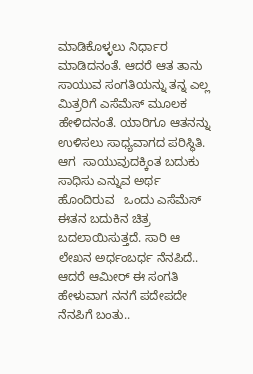ಮಾಡಿಕೊಳ್ಳಲು ನಿರ್ಧಾರ ಮಾಡಿದನಂತೆ. ಆದರೆ ಆತ ತಾನು ಸಾಯುವ ಸಂಗತಿಯನ್ನು ತನ್ನ ಎಲ್ಲ ಮಿತ್ರರಿಗೆ ಎಸೆಮೆಸ್ ಮೂಲಕ ಹೇಳಿದನಂತೆ. ಯಾರಿಗೂ ಆತನನ್ನು ಉಳಿಸಲು ಸಾಧ್ಯವಾಗದ ಪರಿಸ್ಥಿತಿ. ಆಗ  ಸಾಯುವುದಕ್ಕಿಂತ ಬದುಕು ಸಾಧಿಸು ಎನ್ನುವ ಅರ್ಥ ಹೊಂದಿರುವ   ಒಂದು ಎಸೆಮೆಸ್  ಈತನ ಬದುಕಿನ ಚಿತ್ರ ಬದಲಾಯಿಸುತ್ತದೆ. ಸಾರಿ ಆ    ಲೇಖನ ಅರ್ಧಂಬರ್ಧ ನೆನಪಿದೆ.. ಆದರೆ ಆಮೀರ್ ಈ ಸಂಗತಿ  ಹೇಳುವಾಗ ನನಗೆ ಪದೇಪದೇ ನೆನಪಿಗೆ ಬಂತು..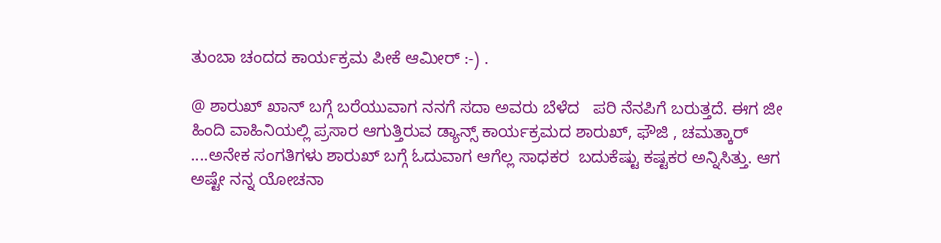ತುಂಬಾ ಚಂದದ ಕಾರ್ಯಕ್ರಮ ಪೀಕೆ ಆಮೀರ್ :-) .

@ ಶಾರುಖ್ ಖಾನ್ ಬಗ್ಗೆ ಬರೆಯುವಾಗ ನನಗೆ ಸದಾ ಅವರು ಬೆಳೆದ   ಪರಿ ನೆನಪಿಗೆ ಬರುತ್ತದೆ. ಈಗ ಜೀ ಹಿಂದಿ ವಾಹಿನಿಯಲ್ಲಿ ಪ್ರಸಾರ ಆಗುತ್ತಿರುವ ಡ್ಯಾನ್ಸ್ ಕಾರ್ಯಕ್ರಮದ ಶಾರುಖ್, ಫೌಜಿ , ಚಮತ್ಕಾರ್ ....ಅನೇಕ ಸಂಗತಿಗಳು ಶಾರುಖ್ ಬಗ್ಗೆ ಓದುವಾಗ ಆಗೆಲ್ಲ ಸಾಧಕರ  ಬದುಕೆಷ್ಟು ಕಷ್ಟಕರ ಅನ್ನಿಸಿತ್ತು. ಆಗ ಅಷ್ಟೇ ನನ್ನ ಯೋಚನಾ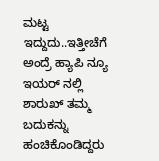ಮಟ್ಟ  ಇದ್ದುದು..ಇತ್ತೀಚೆಗೆ ಅಂದ್ರೆ ಹ್ಯಾಪಿ ನ್ಯೂ ಇಯರ್ ನಲ್ಲಿ ಶಾರುಖ್ ತಮ್ಮ  ಬದುಕನ್ನು ಹಂಚಿಕೊಂಡಿದ್ದರು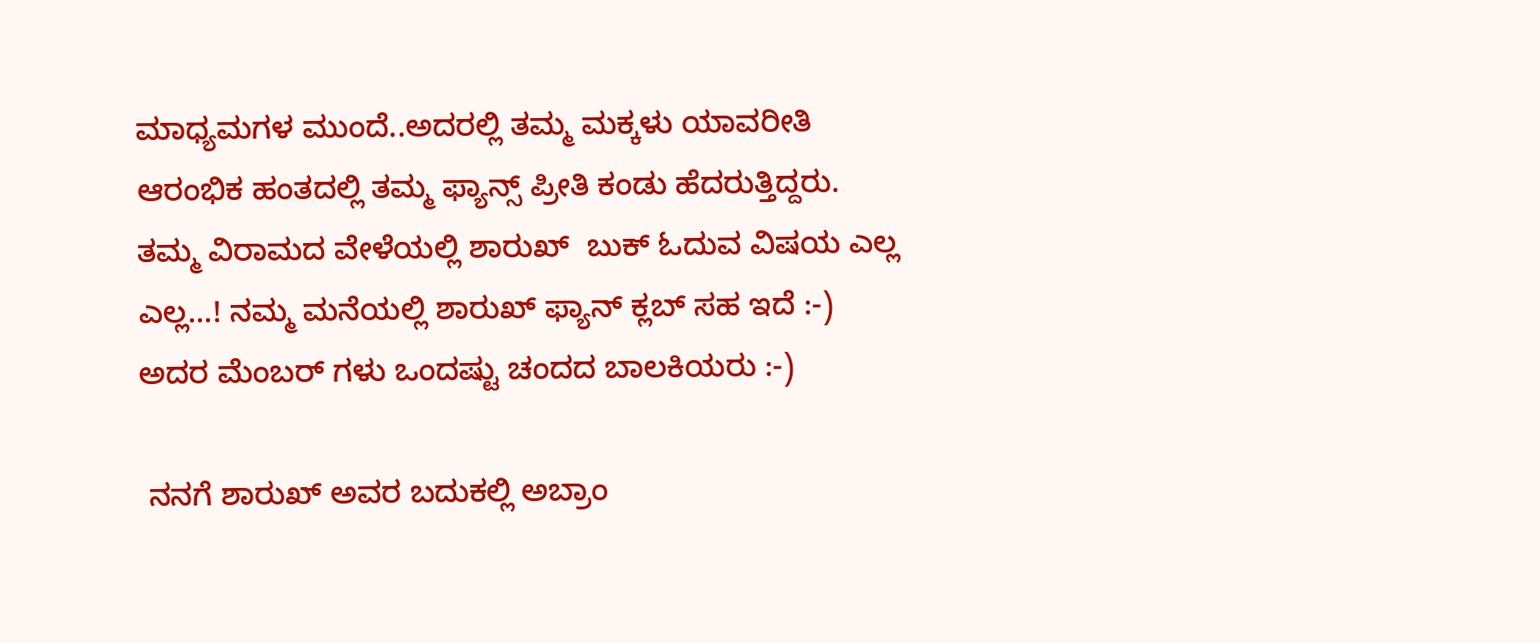ಮಾಧ್ಯಮಗಳ ಮುಂದೆ..ಅದರಲ್ಲಿ ತಮ್ಮ ಮಕ್ಕಳು ಯಾವರೀತಿ ಆರಂಭಿಕ ಹಂತದಲ್ಲಿ ತಮ್ಮ ಫ್ಯಾನ್ಸ್ ಪ್ರೀತಿ ಕಂಡು ಹೆದರುತ್ತಿದ್ದರು. ತಮ್ಮ ವಿರಾಮದ ವೇಳೆಯಲ್ಲಿ ಶಾರುಖ್  ಬುಕ್ ಓದುವ ವಿಷಯ ಎಲ್ಲ ಎಲ್ಲ...! ನಮ್ಮ ಮನೆಯಲ್ಲಿ ಶಾರುಖ್ ಫ್ಯಾನ್ ಕ್ಲಬ್ ಸಹ ಇದೆ :-) ಅದರ ಮೆಂಬರ್ ಗಳು ಒಂದಷ್ಟು ಚಂದದ ಬಾಲಕಿಯರು :-)

 ನನಗೆ ಶಾರುಖ್ ಅವರ ಬದುಕಲ್ಲಿ ಅಬ್ರಾಂ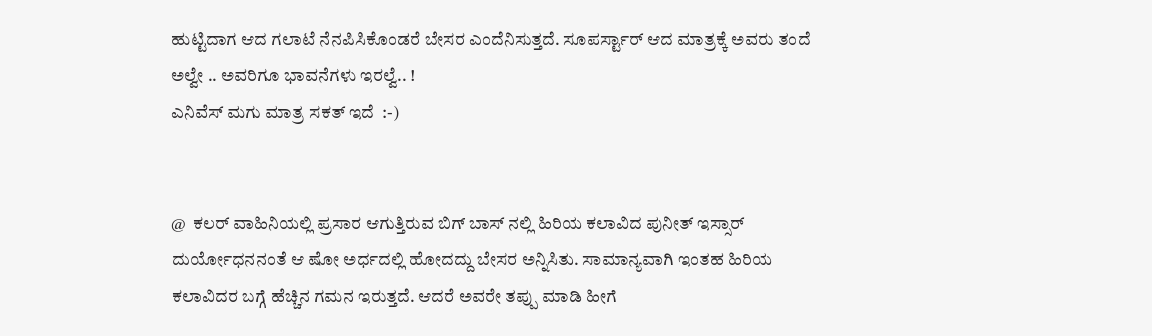ಹುಟ್ಟಿದಾಗ ಆದ ಗಲಾಟೆ ನೆನಪಿಸಿಕೊಂಡರೆ ಬೇಸರ ಎಂದೆನಿಸುತ್ತದೆ. ಸೂಪರ್ಸ್ಟಾರ್ ಆದ ಮಾತ್ರಕ್ಕೆ ಅವರು ತಂದೆ ಅಲ್ವೇ .. ಅವರಿಗೂ ಭಾವನೆಗಳು ಇರಲ್ವೆ.. !
ಎನಿವೆಸ್ ಮಗು ಮಾತ್ರ ಸಕತ್ ಇದೆ  :-)


@  ಕಲರ್ ವಾಹಿನಿಯಲ್ಲಿ ಪ್ರಸಾರ ಆಗುತ್ತಿರುವ ಬಿಗ್ ಬಾಸ್ ನಲ್ಲಿ ಹಿರಿಯ ಕಲಾವಿದ ಪುನೀತ್ ಇಸ್ಸಾರ್ ದುರ್ಯೋಧನನಂತೆ ಆ ಷೋ ಅರ್ಧದಲ್ಲಿ ಹೋದದ್ದು ಬೇಸರ ಅನ್ನಿಸಿತು. ಸಾಮಾನ್ಯವಾಗಿ ಇಂತಹ ಹಿರಿಯ ಕಲಾವಿದರ ಬಗ್ಗೆ ಹೆಚ್ಚಿನ ಗಮನ ಇರುತ್ತದೆ. ಆದರೆ ಅವರೇ ತಪ್ಪು ಮಾಡಿ ಹೀಗೆ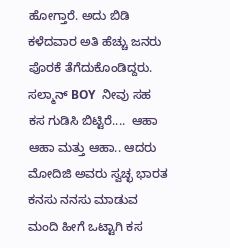ಹೋಗ್ತಾರೆ. ಅದು ಬಿಡಿ ಕಳೆದವಾರ ಅತಿ ಹೆಚ್ಚು ಜನರು ಪೊರಕೆ ತೆಗೆದುಕೊಂಡಿದ್ದರು. ಸಲ್ಮಾನ್ BOY  ನೀವು ಸಹ ಕಸ ಗುಡಿಸಿ ಬಿಟ್ಟಿರೆ....  ಆಹಾ ಆಹಾ ಮತ್ತು ಆಹಾ.. ಆದರು  ಮೋದಿಜಿ ಅವರು ಸ್ವಚ್ಛ ಭಾರತ ಕನಸು ನನಸು ಮಾಡುವ ಮಂದಿ ಹೀಗೆ ಒಟ್ಟಾಗಿ ಕಸ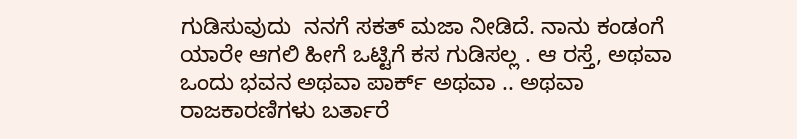ಗುಡಿಸುವುದು  ನನಗೆ ಸಕತ್ ಮಜಾ ನೀಡಿದೆ. ನಾನು ಕಂಡಂಗೆ ಯಾರೇ ಆಗಲಿ ಹೀಗೆ ಒಟ್ಟಿಗೆ ಕಸ ಗುಡಿಸಲ್ಲ . ಆ ರಸ್ತೆ, ಅಥವಾ ಒಂದು ಭವನ ಅಥವಾ ಪಾರ್ಕ್ ಅಥವಾ .. ಅಥವಾ ರಾಜಕಾರಣಿಗಳು ಬರ್ತಾರೆ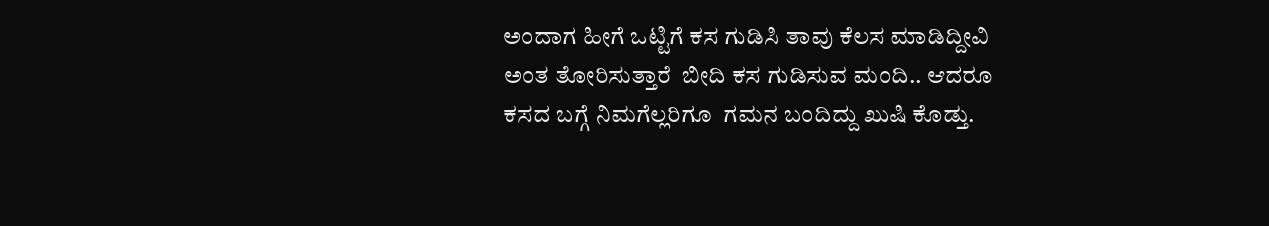ಅಂದಾಗ ಹೀಗೆ ಒಟ್ಟಿಗೆ ಕಸ ಗುಡಿಸಿ ತಾವು ಕೆಲಸ ಮಾಡಿದ್ದೀವಿ ಅಂತ ತೋರಿಸುತ್ತಾರೆ  ಬೀದಿ ಕಸ ಗುಡಿಸುವ ಮಂದಿ.. ಆದರೂ ಕಸದ ಬಗ್ಗೆ ನಿಮಗೆಲ್ಲರಿಗೂ  ಗಮನ ಬಂದಿದ್ದು ಖುಷಿ ಕೊಡ್ತು.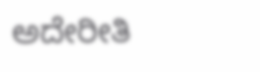ಅದೇರೀತಿ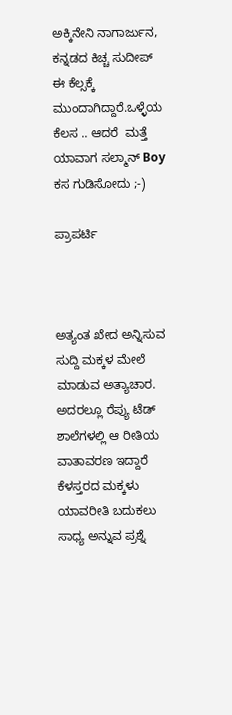ಅಕ್ಕಿನೇನಿ ನಾಗಾರ್ಜುನ, ಕನ್ನಡದ ಕಿಚ್ಚ ಸುದೀಪ್ ಈ ಕೆಲ್ಸಕ್ಕೆ ಮುಂದಾಗಿದ್ದಾರೆ.ಒಳ್ಳೆಯ  ಕೆಲಸ .. ಆದರೆ  ಮತ್ತೆ ಯಾವಾಗ ಸಲ್ಮಾನ್ Boy  ಕಸ ಗುಡಿಸೋದು ;-)

ಪ್ರಾಪರ್ಟಿ



ಅತ್ಯಂತ ಖೇದ ಅನ್ನಿಸುವ ಸುದ್ದಿ ಮಕ್ಕಳ ಮೇಲೆ ಮಾಡುವ ಅತ್ಯಾಚಾರ. ಅದರಲ್ಲೂ ರೆಪ್ಯು ಟೆಡ್ ಶಾಲೆಗಳಲ್ಲಿ ಆ ರೀತಿಯ ವಾತಾವರಣ ಇದ್ದಾರೆ ಕೆಳಸ್ತರದ ಮಕ್ಕಳು ಯಾವರೀತಿ ಬದುಕಲು ಸಾಧ್ಯ ಅನ್ನುವ ಪ್ರಶ್ನೆ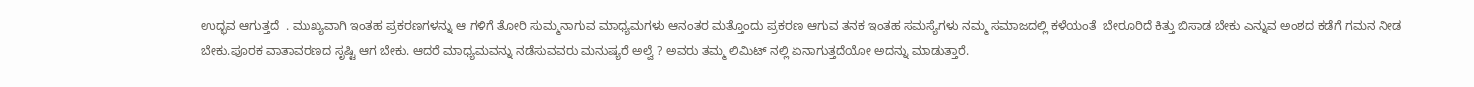ಉದ್ಭವ ಆಗುತ್ತದೆ  . ಮುಖ್ಯವಾಗಿ ಇಂತಹ ಪ್ರಕರಣಗಳನ್ನು ಆ ಗಳಿಗೆ ತೋರಿ ಸುಮ್ಮನಾಗುವ ಮಾಧ್ಯಮಗಳು ಆನಂತರ ಮತ್ತೊಂದು ಪ್ರಕರಣ ಆಗುವ ತನಕ ಇಂತಹ ಸಮಸ್ಯೆಗಳು ನಮ್ಮ ಸಮಾಜದಲ್ಲಿ ಕಳೆಯಂತೆ  ಬೇರೂರಿದೆ ಕಿತ್ತು ಬಿಸಾಡ ಬೇಕು ಎನ್ನುವ ಅಂಶದ ಕಡೆಗೆ ಗಮನ ನೀಡ ಬೇಕು.ಪೂರಕ ವಾತಾವರಣದ ಸೃಷ್ಟಿ ಆಗ ಬೇಕು. ಆದರೆ ಮಾಧ್ಯಮವನ್ನು ನಡೆಸುವವರು ಮನುಷ್ಯರೆ ಅಲ್ವೆ ? ಅವರು ತಮ್ಮ ಲಿಮಿಟ್ ನಲ್ಲಿ ಏನಾಗುತ್ತದೆಯೋ ಅದನ್ನು ಮಾಡುತ್ತಾರೆ.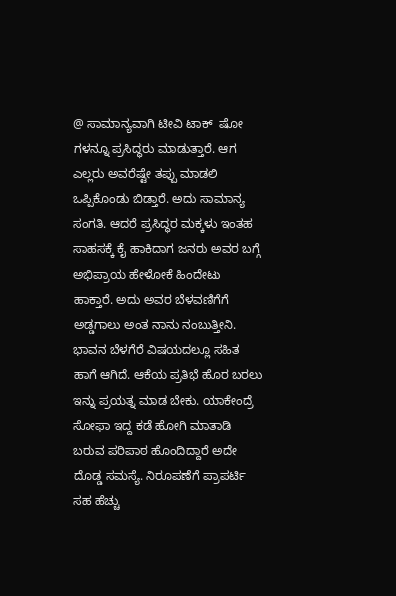@ ಸಾಮಾನ್ಯವಾಗಿ ಟೀವಿ ಟಾಕ್  ಷೋ ಗಳನ್ನೂ ಪ್ರಸಿದ್ಧರು ಮಾಡುತ್ತಾರೆ. ಆಗ ಎಲ್ಲರು ಅವರೆಷ್ಟೇ ತಪ್ಪು ಮಾಡಲಿ ಒಪ್ಪಿಕೊಂಡು ಬಿಡ್ತಾರೆ. ಅದು ಸಾಮಾನ್ಯ ಸಂಗತಿ. ಆದರೆ ಪ್ರಸಿದ್ಧರ ಮಕ್ಕಳು ಇಂತಹ ಸಾಹಸಕ್ಕೆ ಕೈ ಹಾಕಿದಾಗ ಜನರು ಅವರ ಬಗ್ಗೆ ಅಭಿಪ್ರಾಯ ಹೇಳೋಕೆ ಹಿಂದೇಟು ಹಾಕ್ತಾರೆ. ಅದು ಅವರ ಬೆಳವಣಿಗೆಗೆ ಅಡ್ಡಗಾಲು ಅಂತ ನಾನು ನಂಬುತ್ತೀನಿ. ಭಾವನ ಬೆಳಗೆರೆ ವಿಷಯದಲ್ಲೂ ಸಹಿತ ಹಾಗೆ ಆಗಿದೆ. ಆಕೆಯ ಪ್ರತಿಭೆ ಹೊರ ಬರಲು ಇನ್ನು ಪ್ರಯತ್ನ ಮಾಡ ಬೇಕು. ಯಾಕೇಂದ್ರೆ ಸೋಫಾ ಇದ್ದ ಕಡೆ ಹೋಗಿ ಮಾತಾಡಿ ಬರುವ ಪರಿಪಾಠ ಹೊಂದಿದ್ದಾರೆ ಅದೇ ದೊಡ್ಡ ಸಮಸ್ಯೆ. ನಿರೂಪಣೆಗೆ ಪ್ರಾಪರ್ಟಿ ಸಹ ಹೆಚ್ಚು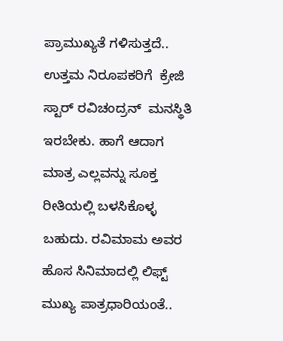ಪ್ರಾಮುಖ್ಯತೆ ಗಳಿಸುತ್ತದೆ.. ಉತ್ತಮ ನಿರೂಪಕರಿಗೆ  ಕ್ರೇಜಿ ಸ್ಟಾರ್ ರವಿಚಂದ್ರನ್  ಮನಸ್ಥಿತಿ ಇರಬೇಕು. ಹಾಗೆ ಆದಾಗ ಮಾತ್ರ ಎಲ್ಲವನ್ನು ಸೂಕ್ತ ರೀತಿಯಲ್ಲಿ ಬಳಸಿಕೊಳ್ಳ ಬಹುದು. ರವಿಮಾಮ ಅವರ ಹೊಸ ಸಿನಿಮಾದಲ್ಲಿ ಲಿಫ್ಟ್ ಮುಖ್ಯ ಪಾತ್ರಧಾರಿಯಂತೆ..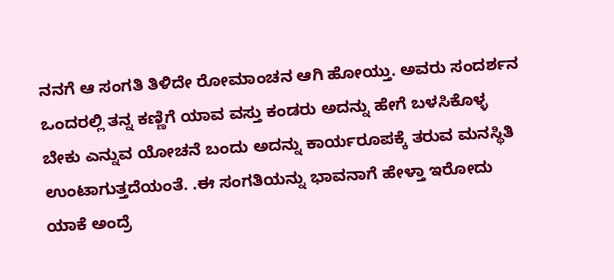ನನಗೆ ಆ ಸಂಗತಿ ತಿಳಿದೇ ರೋಮಾಂಚನ ಆಗಿ ಹೋಯ್ತು. ಅವರು ಸಂದರ್ಶನ ಒಂದರಲ್ಲಿ ತನ್ನ ಕಣ್ಣಿಗೆ ಯಾವ ವಸ್ತು ಕಂಡರು ಅದನ್ನು ಹೇಗೆ ಬಳಸಿಕೊಳ್ಳ ಬೇಕು ಎನ್ನುವ ಯೋಚನೆ ಬಂದು ಅದನ್ನು ಕಾರ್ಯರೂಪಕ್ಕೆ ತರುವ ಮನಸ್ಥಿತಿ ಉಂಟಾಗುತ್ತದೆಯಂತೆ. .ಈ ಸಂಗತಿಯನ್ನು ಭಾವನಾಗೆ ಹೇಳ್ತಾ ಇರೋದು ಯಾಕೆ ಅಂದ್ರೆ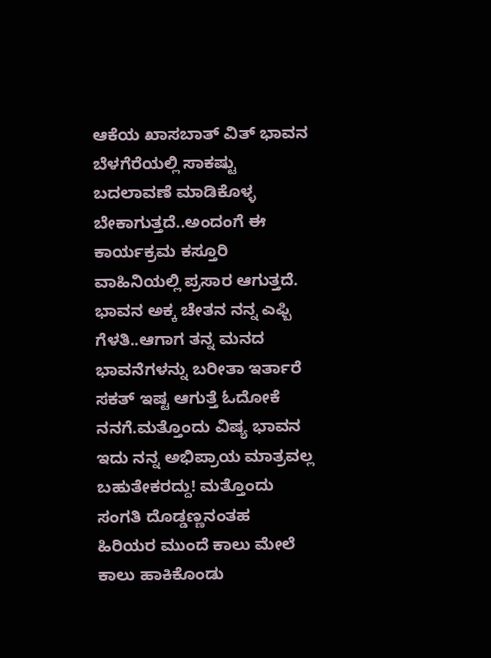ಆಕೆಯ ಖಾಸಬಾತ್ ವಿತ್ ಭಾವನ ಬೆಳಗೆರೆಯಲ್ಲಿ ಸಾಕಷ್ಟು ಬದಲಾವಣೆ ಮಾಡಿಕೊಳ್ಳ ಬೇಕಾಗುತ್ತದೆ..ಅಂದಂಗೆ ಈ ಕಾರ್ಯಕ್ರಮ ಕಸ್ತೂರಿ ವಾಹಿನಿಯಲ್ಲಿ ಪ್ರಸಾರ ಆಗುತ್ತದೆ. ಭಾವನ ಅಕ್ಕ ಚೇತನ ನನ್ನ ಎಫ್ಬಿ ಗೆಳತಿ..ಆಗಾಗ ತನ್ನ ಮನದ ಭಾವನೆಗಳನ್ನು ಬರೀತಾ ಇರ್ತಾರೆ ಸಕತ್ ಇಷ್ಟ ಆಗುತ್ತೆ ಓದೋಕೆ  ನನಗೆ.ಮತ್ತೊಂದು ವಿಷ್ಯ ಭಾವನ ಇದು ನನ್ನ ಅಭಿಪ್ರಾಯ ಮಾತ್ರವಲ್ಲ ಬಹುತೇಕರದ್ದು! ಮತ್ತೊಂದು ಸಂಗತಿ ದೊಡ್ಡಣ್ಣನಂತಹ   ಹಿರಿಯರ ಮುಂದೆ ಕಾಲು ಮೇಲೆ ಕಾಲು ಹಾಕಿಕೊಂಡು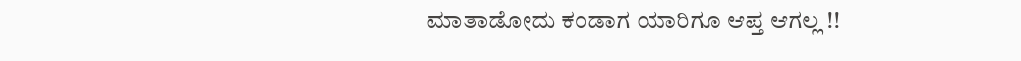ಮಾತಾಡೋದು ಕಂಡಾಗ ಯಾರಿಗೂ ಆಪ್ತ ಆಗಲ್ಲ !!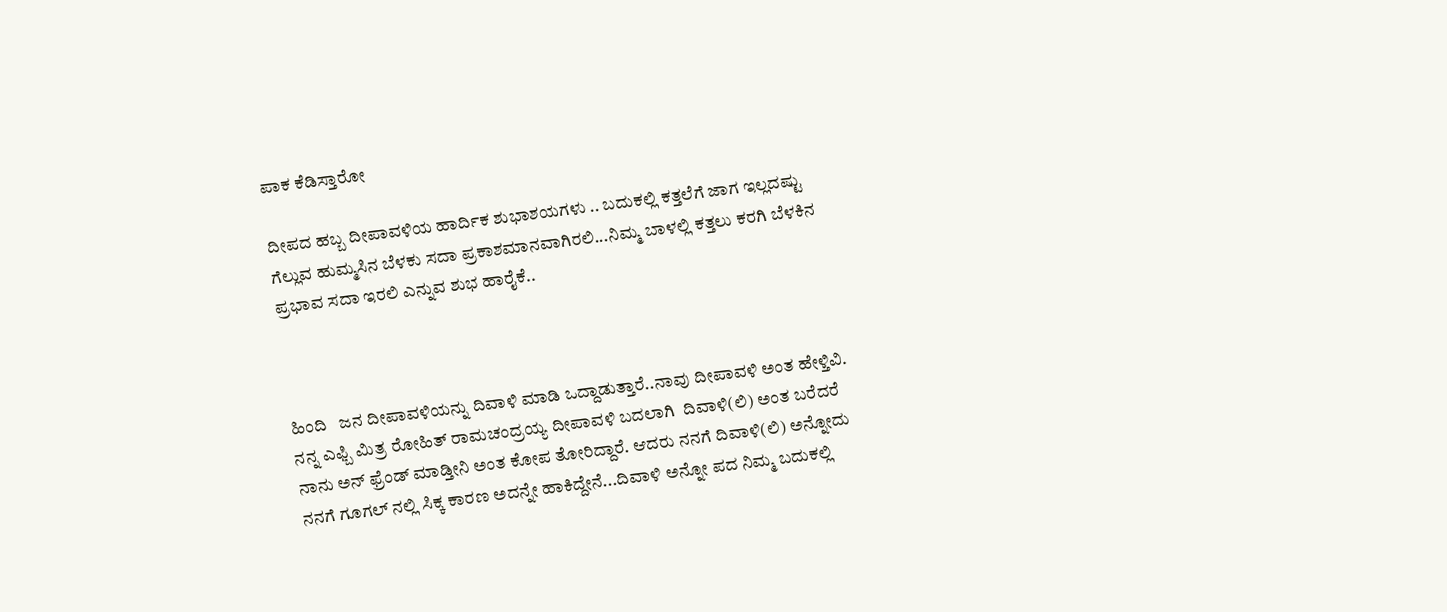ಪಾಕ ಕೆಡಿಸ್ತಾರೋ

ದೀಪದ ಹಬ್ಬ ದೀಪಾವಳಿಯ ಹಾರ್ದಿಕ ಶುಭಾಶಯಗಳು .. ಬದುಕಲ್ಲಿ ಕತ್ತಲೆಗೆ ಜಾಗ ಇಲ್ಲದಷ್ಟು ಗೆಲ್ಲುವ ಹುಮ್ಮಸಿನ ಬೆಳಕು ಸದಾ ಪ್ರಕಾಶಮಾನವಾಗಿರಲಿ...ನಿಮ್ಮ ಬಾಳಲ್ಲಿ ಕತ್ತಲು ಕರಗಿ ಬೆಳಕಿನ ಪ್ರಭಾವ ಸದಾ ಇರಲಿ ಎನ್ನುವ ಶುಭ ಹಾರೈಕೆ..



ಹಿಂದಿ   ಜನ ದೀಪಾವಳಿಯನ್ನು ದಿವಾಳಿ ಮಾಡಿ ಒದ್ದಾಡುತ್ತಾರೆ..ನಾವು ದೀಪಾವಳಿ ಅಂತ ಹೇಳ್ತಿವಿ. ನನ್ನ ಎಫ್ಬಿ ಮಿತ್ರ ರೋಹಿತ್ ರಾಮಚಂದ್ರಯ್ಯ ದೀಪಾವಳಿ ಬದಲಾಗಿ  ದಿವಾಳಿ(ಲಿ) ಅಂತ ಬರೆದರೆ ನಾನು ಅನ್ ಫ್ರೆಂಡ್ ಮಾಡ್ತೀನಿ ಅಂತ ಕೋಪ ತೋರಿದ್ದಾರೆ. ಆದರು ನನಗೆ ದಿವಾಳಿ(ಲಿ) ಅನ್ನೋದು ನನಗೆ ಗೂಗಲ್ ನಲ್ಲಿ ಸಿಕ್ಕ ಕಾರಣ ಅದನ್ನೇ ಹಾಕಿದ್ದೇನೆ...ದಿವಾಳಿ ಅನ್ನೋ ಪದ ನಿಮ್ಮ ಬದುಕಲ್ಲಿ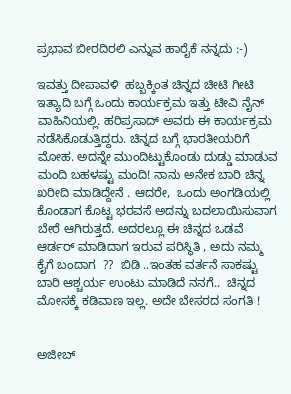ಪ್ರಭಾವ ಬೀರದಿರಲಿ ಎನ್ನುವ ಹಾರೈಕೆ ನನ್ನದು :-)

ಇವತ್ತು ದೀಪಾವಳಿ  ಹಬ್ಬಕ್ಕಿಂತ ಚಿನ್ನದ ಚೀಟಿ ಗೀಟಿ ಇತ್ಯಾದಿ ಬಗ್ಗೆ ಒಂದು ಕಾರ್ಯಕ್ರಮ ಇತ್ತು ಟೀವಿ ನೈನ್ ವಾಹಿನಿಯಲ್ಲಿ. ಹರಿಪ್ರಸಾದ್ ಅವರು ಈ ಕಾರ್ಯಕ್ರಮ ನಡೆಸಿಕೊಡುತ್ತಿದ್ದರು. ಚಿನ್ನದ ಬಗ್ಗೆ ಭಾರತೀಯರಿಗೆ ಮೋಹ. ಅದನ್ನೇ ಮುಂದಿಟ್ಟುಕೊಂಡು ದುಡ್ಡು ಮಾಡುವ ಮಂದಿ ಬಹಳಷ್ಟು ಮಂದಿ! ನಾನು ಅನೇಕ ಬಾರಿ ಚಿನ್ನ ಖರೀದಿ ಮಾಡಿದ್ದೇನೆ . ಆದರೇ,  ಒಂದು ಅಂಗಡಿಯಲ್ಲಿ ಕೊಂಡಾಗ ಕೊಟ್ಟ ಭರವಸೆ ಅದನ್ನು ಬದಲಾಯಿಸುವಾಗ  ಬೇರೆ ಆಗಿರುತ್ತದೆ. ಅದರಲ್ಲೂ ಈ ಚಿನ್ನದ ಒಡವೆ ಆರ್ಡರ್ ಮಾಡಿದಾಗ ಇರುವ ಪರಿಸ್ಥಿತಿ , ಅದು ನಮ್ಮ ಕೈಗೆ ಬಂದಾಗ  ??  ಬಿಡಿ ..ಇಂತಹ ವರ್ತನೆ ಸಾಕಷ್ಟು ಬಾರಿ ಆಶ್ಚರ್ಯ ಉಂಟು ಮಾಡಿದೆ ನನಗೆ..  ಚಿನ್ನದ ಮೋಸಕ್ಕೆ ಕಡಿವಾಣ ಇಲ್ಲ. ಅದೇ ಬೇಸರದ ಸಂಗತಿ !


ಅಜೀಬ್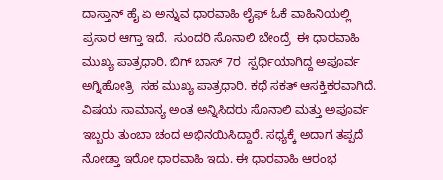ದಾಸ್ತಾನ್ ಹೈ ಏ ಅನ್ನುವ ಧಾರವಾಹಿ ಲೈಫ್ ಓಕೆ ವಾಹಿನಿಯಲ್ಲಿ  ಪ್ರಸಾರ ಆಗ್ತಾ ಇದೆ.  ಸುಂದರಿ ಸೊನಾಲಿ ಬೇಂದ್ರೆ  ಈ ಧಾರವಾಹಿ ಮುಖ್ಯ ಪಾತ್ರಧಾರಿ. ಬಿಗ್ ಬಾಸ್ 7ರ  ಸ್ಪರ್ಧಿಯಾಗಿದ್ದ ಅಪೂರ್ವ ಅಗ್ನಿಹೋತ್ರಿ  ಸಹ ಮುಖ್ಯ ಪಾತ್ರಧಾರಿ. ಕಥೆ ಸಕತ್ ಆಸಕ್ತಿಕರವಾಗಿದೆ. ವಿಷಯ ಸಾಮಾನ್ಯ ಅಂತ ಅನ್ನಿಸಿದರು ಸೊನಾಲಿ ಮತ್ತು ಅಪೂರ್ವ ಇಬ್ಬರು ತುಂಬಾ ಚಂದ ಅಭಿನಯಿಸಿದ್ದಾರೆ. ಸಧ್ಯಕ್ಕೆ ಅದಾಗ ತಪ್ಪದೆ ನೋಡ್ತಾ ಇರೋ ಧಾರವಾಹಿ ಇದು. ಈ ಧಾರವಾಹಿ ಆರಂಭ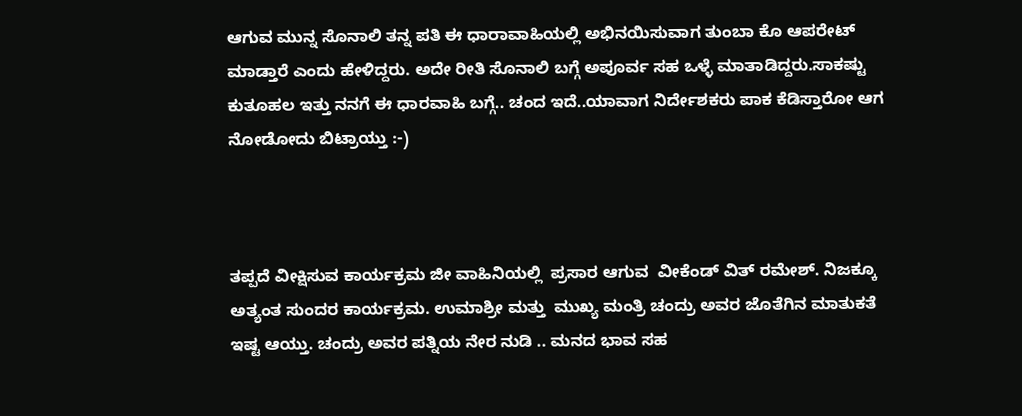ಆಗುವ ಮುನ್ನ ಸೊನಾಲಿ ತನ್ನ ಪತಿ ಈ ಧಾರಾವಾಹಿಯಲ್ಲಿ ಅಭಿನಯಿಸುವಾಗ ತುಂಬಾ ಕೊ ಆಪರೇಟ್ ಮಾಡ್ತಾರೆ ಎಂದು ಹೇಳಿದ್ದರು. ಅದೇ ರೀತಿ ಸೊನಾಲಿ ಬಗ್ಗೆ ಅಪೂರ್ವ ಸಹ ಒಳ್ಳೆ ಮಾತಾಡಿದ್ದರು.ಸಾಕಷ್ಟು ಕುತೂಹಲ ಇತ್ತು ನನಗೆ ಈ ಧಾರವಾಹಿ ಬಗ್ಗೆ.. ಚಂದ ಇದೆ..ಯಾವಾಗ ನಿರ್ದೇಶಕರು ಪಾಕ ಕೆಡಿಸ್ತಾರೋ ಆಗ ನೋಡೋದು ಬಿಟ್ರಾಯ್ತು :-)



ತಪ್ಪದೆ ವೀಕ್ಷಿಸುವ ಕಾರ್ಯಕ್ರಮ ಜೀ ವಾಹಿನಿಯಲ್ಲಿ  ಪ್ರಸಾರ ಆಗುವ  ವೀಕೆಂಡ್ ವಿತ್ ರಮೇಶ್. ನಿಜಕ್ಕೂ ಅತ್ಯಂತ ಸುಂದರ ಕಾರ್ಯಕ್ರಮ. ಉಮಾಶ್ರೀ ಮತ್ತು  ಮುಖ್ಯ ಮಂತ್ರಿ ಚಂದ್ರು ಅವರ ಜೊತೆಗಿನ ಮಾತುಕತೆ ಇಷ್ಟ ಆಯ್ತು. ಚಂದ್ರು ಅವರ ಪತ್ನಿಯ ನೇರ ನುಡಿ .. ಮನದ ಭಾವ ಸಹ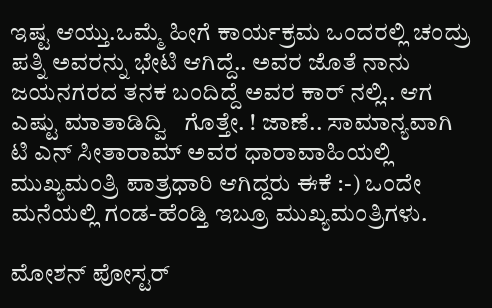ಇಷ್ಟ ಆಯ್ತು.ಒಮ್ಮೆ ಹೀಗೆ ಕಾರ್ಯಕ್ರಮ ಒಂದರಲ್ಲಿ ಚಂದ್ರು ಪತ್ನಿ ಅವರನ್ನು ಭೇಟಿ ಆಗಿದ್ದೆ.. ಅವರ ಜೊತೆ ನಾನು ಜಯನಗರದ ತನಕ ಬಂದಿದ್ದೆ ಅವರ ಕಾರ್ ನಲ್ಲಿ.. ಆಗ ಎಷ್ಟು ಮಾತಾಡಿದ್ವಿ   ಗೊತ್ತೇ. ! ಜಾಣೆ.. ಸಾಮಾನ್ಯವಾಗಿ ಟಿ ಎನ್ ಸೀತಾರಾಮ್ ಅವರ ಧಾರಾವಾಹಿಯಲ್ಲಿ ಮುಖ್ಯಮಂತ್ರಿ ಪಾತ್ರಧಾರಿ ಆಗಿದ್ದರು ಈಕೆ :-) ಒಂದೇ ಮನೆಯಲ್ಲಿ ಗಂಡ-ಹೆಂಡ್ತಿ ಇಬ್ರೂ ಮುಖ್ಯಮಂತ್ರಿಗಳು.

ಮೋಶನ್ ಪೋಸ್ಟರ್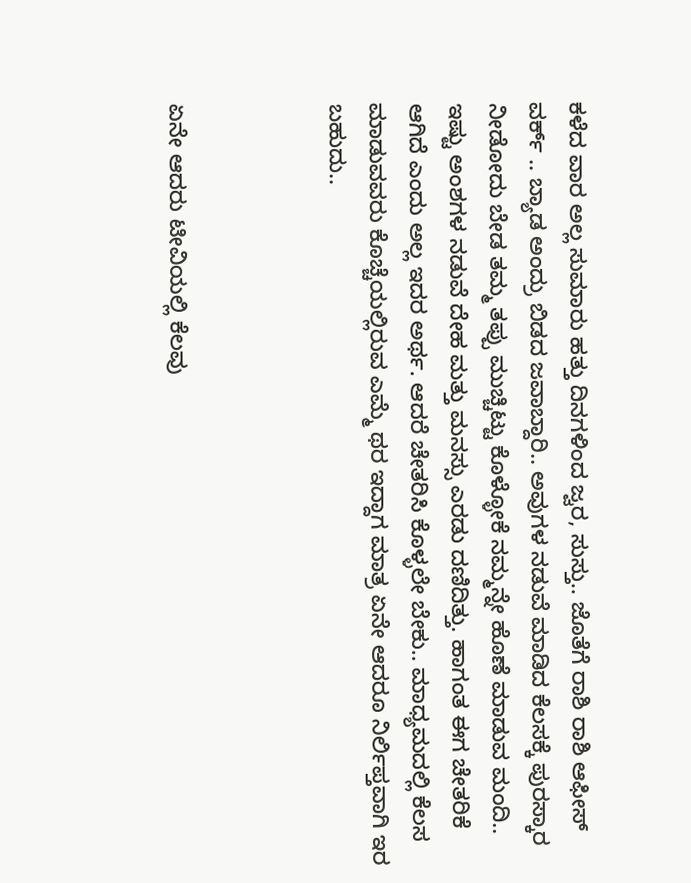ಕಳೆದ ವಾರ ಅಲ್ಲ ಸುಮಾರು ಹತ್ತು ದಿನಗಳಿಂದ ಜ್ವರ, ಸುಸ್ತು.. ಜೊತೆಗೆ ರಾಶಿ ರಾಶಿ ಆಫೀಸ್ ವರ್ಕ್ .. ಬ್ಯಾಡ ಅಂದ್ರು ಬಿಡದ ಜವಾಬ್ದಾರಿ.. ಅವುಗಳ ನಡುವೆ ಮಾಡಿದ ಕೆಲಸಕ್ಕೆ ಪುರಸ್ಕಾರ ನೀಡೋದು ಬೇಡ ತಮ್ಮ ತಪ್ಪು ಮುಚ್ಚಿಟ್ಟು ಕೊಳ್ಳೋಕೆ ನಮ್ಮನ್ನೇ ಹೊಣೆ ಮಾಡುವ ಮಂದಿ.. ಇಷ್ಟು ಅಂಶಗಳ ನಡುವೆ ದೇಹ ಮತ್ತು ಮನಸ್ಸು ಎರಡು ದಣಿದಿತ್ತು. ಹಾಗಂತ ಈಗ ಚೇತರಿಕೆ ಆಗಿದೆ ಎಂದು ಅಲ್ಲ ಇದರ ಅರ್ಥ. ಆದರೆ ಚೇತರಿಸಿ ಕೊಳ್ಳಲೇ ಬೇಕು.. ಮಾಧ್ಯಮದಲ್ಲಿ ಕೆಲಸ ಮಾಡುವವರು ಕೊಚ್ಚೆಯಲ್ಲಿರುವ ಎಮ್ಮೆ ಥರ ಇದ್ದಾಗ ಮಾತ್ರ ಏನೇ ಆದರೂ ನಿರ್ಲಿಪ್ತವಾಗಿ ಇರ ಬಹುದು..



ಏನೇ ಆದರು ಟೀವಿಯಲ್ಲಿ ಕೆಲವು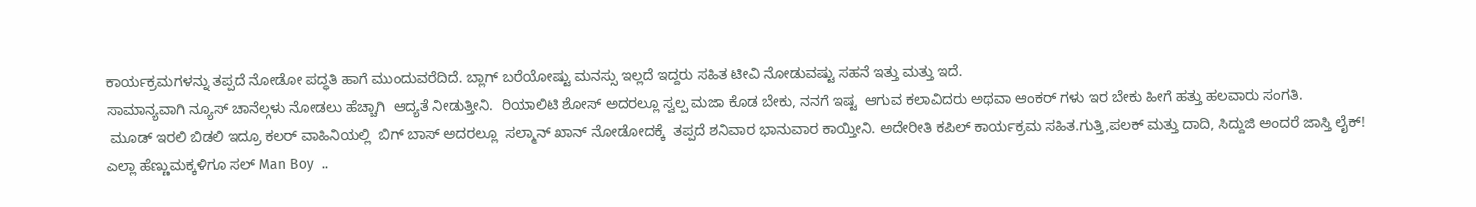ಕಾರ್ಯಕ್ರಮಗಳನ್ನು ತಪ್ಪದೆ ನೋಡೋ ಪದ್ಧತಿ ಹಾಗೆ ಮುಂದುವರೆದಿದೆ. ಬ್ಲಾಗ್ ಬರೆಯೋಷ್ಟು ಮನಸ್ಸು ಇಲ್ಲದೆ ಇದ್ದರು ಸಹಿತ ಟೀವಿ ನೋಡುವಷ್ಟು ಸಹನೆ ಇತ್ತು ಮತ್ತು ಇದೆ.
ಸಾಮಾನ್ಯವಾಗಿ ನ್ಯೂಸ್ ಚಾನೆಲ್ಗಳು ನೋಡಲು ಹೆಚ್ಚಾಗಿ  ಆದ್ಯತೆ ನೀಡುತ್ತೀನಿ.  ರಿಯಾಲಿಟಿ ಶೋಸ್ ಅದರಲ್ಲೂ ಸ್ವಲ್ಪ ಮಜಾ ಕೊಡ ಬೇಕು, ನನಗೆ ಇಷ್ಟ  ಆಗುವ ಕಲಾವಿದರು ಅಥವಾ ಆಂಕರ್ ಗಳು ಇರ ಬೇಕು ಹೀಗೆ ಹತ್ತು ಹಲವಾರು ಸಂಗತಿ.
 ಮೂಡ್ ಇರಲಿ ಬಿಡಲಿ ಇದ್ರೂ ಕಲರ್ ವಾಹಿನಿಯಲ್ಲಿ  ಬಿಗ್ ಬಾಸ್ ಅದರಲ್ಲೂ  ಸಲ್ಮಾನ್ ಖಾನ್ ನೋಡೋದಕ್ಕೆ  ತಪ್ಪದೆ ಶನಿವಾರ ಭಾನುವಾರ ಕಾಯ್ತೀನಿ. ಅದೇರೀತಿ ಕಪಿಲ್ ಕಾರ್ಯಕ್ರಮ ಸಹಿತ.ಗುತ್ತಿ,ಪಲಕ್ ಮತ್ತು ದಾದಿ, ಸಿದ್ದುಜಿ ಅಂದರೆ ಜಾಸ್ತಿ ಲೈಕ್!
ಎಲ್ಲಾ ಹೆಣ್ಣುಮಕ್ಕಳಿಗೂ ಸಲ್ Man Boy  ..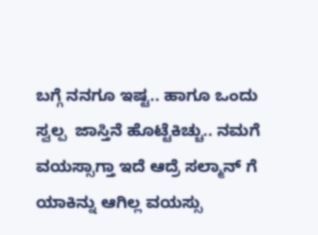ಬಗ್ಗೆ ನನಗೂ ಇಷ್ಟ.. ಹಾಗೂ ಒಂದು ಸ್ವಲ್ಪ  ಜಾಸ್ತಿನೆ ಹೊಟ್ಟೆಕಿಚ್ಚು.. ನಮಗೆ ವಯಸ್ಸಾಗ್ತಾ ಇದೆ ಆದ್ರೆ ಸಲ್ಮಾನ್ ಗೆ ಯಾಕಿನ್ನು ಆಗಿಲ್ಲ ವಯಸ್ಸು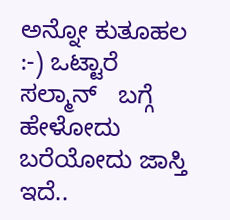ಅನ್ನೋ ಕುತೂಹಲ :-) ಒಟ್ಟಾರೆ ಸಲ್ಮಾನ್   ಬಗ್ಗೆ ಹೇಳೋದು ಬರೆಯೋದು ಜಾಸ್ತಿ ಇದೆ..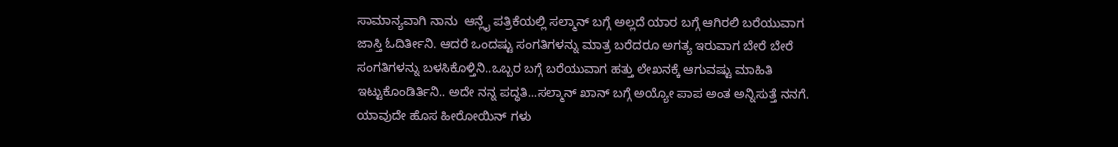ಸಾಮಾನ್ಯವಾಗಿ ನಾನು  ಆನ್ಲೈ ಪತ್ರಿಕೆಯಲ್ಲಿ ಸಲ್ಮಾನ್ ಬಗ್ಗೆ ಅಲ್ಲದೆ ಯಾರ ಬಗ್ಗೆ ಆಗಿರಲಿ ಬರೆಯುವಾಗ ಜಾಸ್ತಿ ಓದಿರ್ತೀನಿ. ಆದರೆ ಒಂದಷ್ಟು ಸಂಗತಿಗಳನ್ನು ಮಾತ್ರ ಬರೆದರೂ ಅಗತ್ಯ ಇರುವಾಗ ಬೇರೆ ಬೇರೆ ಸಂಗತಿಗಳನ್ನು ಬಳಸಿಕೊಳ್ತಿನಿ..ಒಬ್ಬರ ಬಗ್ಗೆ ಬರೆಯುವಾಗ ಹತ್ತು ಲೇಖನಕ್ಕೆ ಆಗುವಷ್ಟು ಮಾಹಿತಿ ಇಟ್ಟುಕೊಂಡಿರ್ತಿನಿ.. ಅದೇ ನನ್ನ ಪದ್ಧತಿ...ಸಲ್ಮಾನ್ ಖಾನ್ ಬಗ್ಗೆ ಅಯ್ಯೋ ಪಾಪ ಅಂತ ಅನ್ನಿಸುತ್ತೆ ನನಗೆ. ಯಾವುದೇ ಹೊಸ ಹೀರೋಯಿನ್ ಗಳು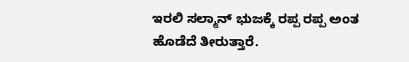ಇರಲಿ ಸಲ್ಮಾನ್ ಭುಜಕ್ಕೆ ರಪ್ಪ ರಪ್ಪ ಅಂತ ಹೊಡೆದೆ ತೀರುತ್ತಾರೆ.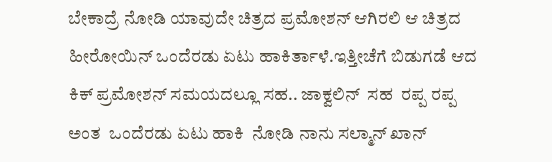ಬೇಕಾದ್ರೆ ನೋಡಿ ಯಾವುದೇ ಚಿತ್ರದ ಪ್ರಮೋಶನ್ ಆಗಿರಲಿ ಆ ಚಿತ್ರದ ಹೀರೋಯಿನ್ ಒಂದೆರಡು ಏಟು ಹಾಕಿರ್ತಾಳೆ.ಇತ್ತೀಚೆಗೆ ಬಿಡುಗಡೆ ಆದ ಕಿಕ್ ಪ್ರಮೋಶನ್ ಸಮಯದಲ್ಲೂ ಸಹ.. ಜಾಕ್ವಲಿನ್  ಸಹ  ರಪ್ಪ ರಪ್ಪ ಅಂತ  ಒಂದೆರಡು ಏಟು ಹಾಕಿ  ನೋಡಿ ನಾನು ಸಲ್ಮಾನ್ ಖಾನ್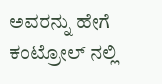ಅವರನ್ನು ಹೇಗೆ ಕಂಟ್ರೋಲ್ ನಲ್ಲಿ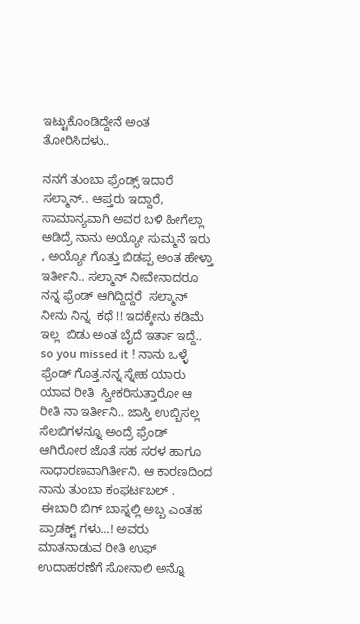ಇಟ್ಟುಕೊಂಡಿದ್ದೇನೆ ಅಂತ ತೋರಿಸಿದಳು..

ನನಗೆ ತುಂಬಾ ಫ್ರೆಂಡ್ಸ್ ಇದಾರೆ ಸಲ್ಮಾನ್.. ಆಪ್ತರು ಇದ್ದಾರೆ, ಸಾಮಾನ್ಯವಾಗಿ ಅವರ ಬಳಿ ಹೀಗೆಲ್ಲಾ ಆಡಿದ್ರೆ ನಾನು ಅಯ್ಯೋ ಸುಮ್ಮನೆ ಇರು  , ಅಯ್ಯೋ ಗೊತ್ತು ಬಿಡಪ್ಪ ಅಂತ ಹೇಳ್ತಾ ಇರ್ತೀನಿ.. ಸಲ್ಮಾನ್ ನೀವೇನಾದರೂ ನನ್ನ ಫ್ರೆಂಡ್ ಆಗಿದ್ದಿದ್ದರೆ  ಸಲ್ಮಾನ್  ನೀನು ನಿನ್ನ  ಕಥೆ !! ಇದಕ್ಕೇನು ಕಡಿಮೆ ಇಲ್ಲ  ಬಿಡು ಅಂತ ಬೈದೆ ಇರ್ತಾ ಇದ್ದೆ..  so you missed it ! ನಾನು ಒಳ್ಳೆ ಫ್ರೆಂಡ್ ಗೊತ್ತ.ನನ್ನ ಸ್ನೇಹ ಯಾರು ಯಾವ ರೀತಿ  ಸ್ವೀಕರಿಸುತ್ತಾರೋ ಆ ರೀತಿ ನಾ ಇರ್ತೀನಿ.. ಜಾಸ್ತಿ ಉಬ್ಬಿಸಲ್ಲ  ಸೆಲಬಿಗಳನ್ನೂ ಅಂದ್ರೆ ಫ್ರೆಂಡ್ ಆಗಿರೋರ ಜೊತೆ ಸಹ ಸರಳ ಹಾಗೂ ಸಾಧಾರಣವಾಗಿರ್ತೀನಿ. ಆ ಕಾರಣದಿಂದ ನಾನು ತುಂಬಾ ಕಂಫರ್ಟಬಲ್ .
 ಈಬಾರಿ ಬಿಗ್ ಬಾಸ್ನಲ್ಲಿ ಅಬ್ಬ ಎಂತಹ ಪ್ರಾಡಕ್ಟ್ ಗಳು...! ಅವರು ಮಾತನಾಡುವ ರೀತಿ ಉಫ್  ಉದಾಹರಣೆಗೆ ಸೋನಾಲಿ ಅನ್ನೊ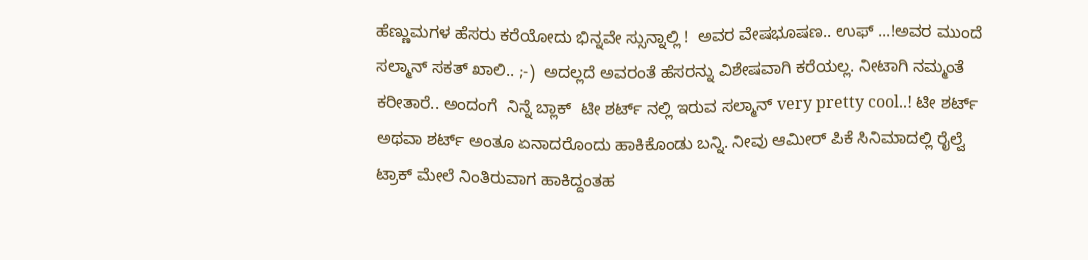ಹೆಣ್ಣುಮಗಳ ಹೆಸರು ಕರೆಯೋದು ಭಿನ್ನವೇ ಸ್ಸುನ್ನಾಲ್ಲಿ !  ಅವರ ವೇಷಭೂಷಣ.. ಉಫ್ ...!ಅವರ ಮುಂದೆ ಸಲ್ಮಾನ್ ಸಕತ್ ಖಾಲಿ.. ;-)  ಅದಲ್ಲದೆ ಅವರಂತೆ ಹೆಸರನ್ನು ವಿಶೇಷವಾಗಿ ಕರೆಯಲ್ಲ. ನೀಟಾಗಿ ನಮ್ಮಂತೆ ಕರೀತಾರೆ.. ಅಂದಂಗೆ  ನಿನ್ನೆ ಬ್ಲಾಕ್  ಟೀ ಶರ್ಟ್ ನಲ್ಲಿ ಇರುವ ಸಲ್ಮಾನ್ very pretty cool..! ಟೀ ಶರ್ಟ್ ಅಥವಾ ಶರ್ಟ್ ಅಂತೂ ಏನಾದರೊಂದು ಹಾಕಿಕೊಂಡು ಬನ್ನಿ. ನೀವು ಆಮೀರ್ ಪಿಕೆ ಸಿನಿಮಾದಲ್ಲಿ ರೈಲ್ವೆ ಟ್ರಾಕ್ ಮೇಲೆ ನಿಂತಿರುವಾಗ ಹಾಕಿದ್ದಂತಹ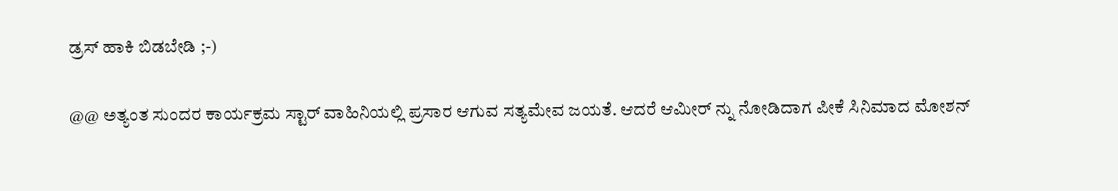ಡ್ರಸ್ ಹಾಕಿ ಬಿಡಬೇಡಿ ;-)

@@ ಅತ್ಯಂತ ಸುಂದರ ಕಾರ್ಯಕ್ರಮ ಸ್ಟಾರ್ ವಾಹಿನಿಯಲ್ಲಿ ಪ್ರಸಾರ ಆಗುವ ಸತ್ಯಮೇವ ಜಯತೆ. ಆದರೆ ಆಮೀರ್ ನ್ನು ನೋಡಿದಾಗ ಪೀಕೆ ಸಿನಿಮಾದ ಮೋಶನ್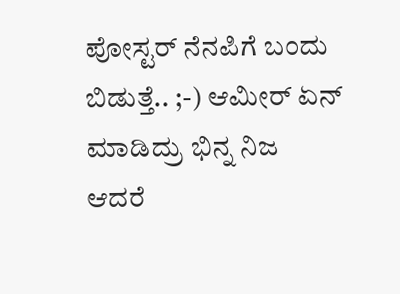ಪೋಸ್ಟರ್ ನೆನಪಿಗೆ ಬಂದು ಬಿಡುತ್ತೆ.. ;-) ಆಮೀರ್ ಏನ್ ಮಾಡಿದ್ರು ಭಿನ್ನ ನಿಜ ಆದರೆ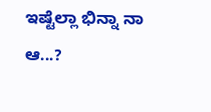ಇಷ್ಟೆಲ್ಲಾ ಭಿನ್ನಾ ನಾ ಆ...?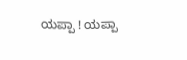ಯಪ್ಪಾ ! ಯಪ್ಪಾ